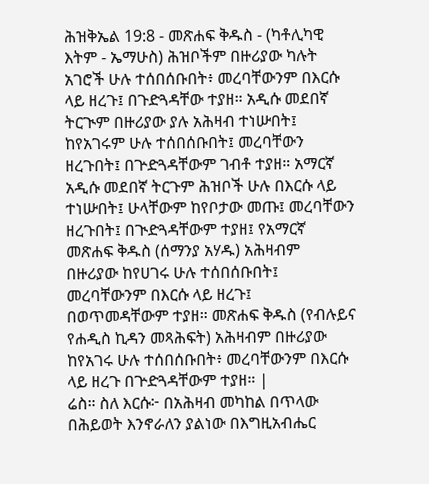ሕዝቅኤል 19:8 - መጽሐፍ ቅዱስ - (ካቶሊካዊ እትም - ኤማሁስ) ሕዝቦችም በዙሪያው ካሉት አገሮች ሁሉ ተሰበሰቡበት፥ መረባቸውንም በእርሱ ላይ ዘረጉ፤ በጉድጓዳቸው ተያዘ። አዲሱ መደበኛ ትርጒም በዙሪያው ያሉ አሕዛብ ተነሡበት፤ ከየአገሩም ሁሉ ተሰበሰቡበት፤ መረባቸውን ዘረጉበት፤ በጕድጓዳቸውም ገብቶ ተያዘ። አማርኛ አዲሱ መደበኛ ትርጉም ሕዝቦች ሁሉ በእርሱ ላይ ተነሡበት፤ ሁላቸውም ከየቦታው መጡ፤ መረባቸውን ዘረጉበት፤ በጒድጓዳቸውም ተያዘ፤ የአማርኛ መጽሐፍ ቅዱስ (ሰማንያ አሃዱ) አሕዛብም በዙሪያው ከየሀገሩ ሁሉ ተሰበሰቡበት፤ መረባቸውንም በእርሱ ላይ ዘረጉ፤ በወጥመዳቸውም ተያዘ። መጽሐፍ ቅዱስ (የብሉይና የሐዲስ ኪዳን መጻሕፍት) አሕዛብም በዙሪያው ከየአገሩ ሁሉ ተሰበሰቡበት፥ መረባቸውንም በእርሱ ላይ ዘረጉ በጕድጓዳቸውም ተያዘ። |
ሬስ። ስለ እርሱ፦ በአሕዛብ መካከል በጥላው በሕይወት እንኖራለን ያልነው በእግዚአብሔር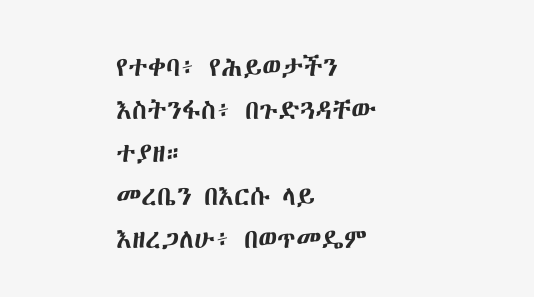የተቀባ፥ የሕይወታችን እስትንፋስ፥ በጉድጓዳቸው ተያዘ።
መረቤን በእርሱ ላይ እዘረጋለሁ፥ በወጥመዴም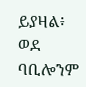ይያዛል፥ ወደ ባቢሎንም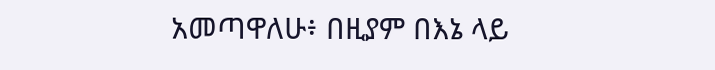አመጣዋለሁ፥ በዚያም በእኔ ላይ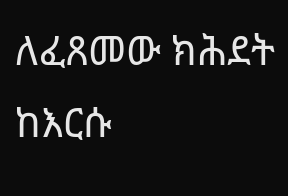ለፈጸመው ክሕደት ከእርሱ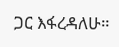ጋር እፋረዳለሁ።